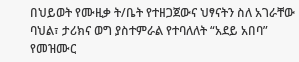በህይወት የሙዚቃ ት/ቤት የተዘጋጀውና ህፃናትን ስለ አገራቸው ባህል፣ ታሪክና ወግ ያስተምራል የተባለለት “አደይ አበባ” የመዝሙር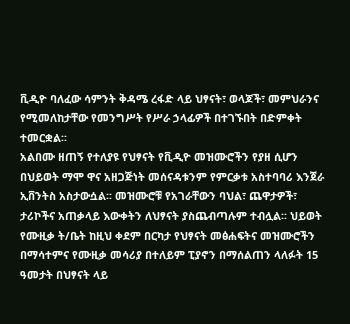ቪዲዮ ባለፈው ሳምንት ቅዳሜ ረፋድ ላይ ህፃናት፣ ወላጆች፣ መምህራንና የሚመለከታቸው የመንግሥት የሥራ ኃላፊዎች በተገኙበት በድምቀት ተመርቋል፡፡
አልበሙ ዘጠኝ የተለያዩ የህፃናት የቪዲዮ መዝሙሮችን የያዘ ሲሆን በህይወት ማሞ ዋና አዘጋጅነት መሰናዳቱንም የምርቃቱ አስተባባሪ እንጀራ ኢቨንትስ አስታውሷል፡፡ መዝሙሮቹ የአገራቸውን ባህል፣ ጨዋታዎች፣ ታሪኮችና አጠቃላይ እውቀትን ለህፃናት ያስጨብጣሉም ተብሏል፡፡ ህይወት የሙዚቃ ት/ቤት ከዚህ ቀደም በርካታ የህፃናት መፅሐፍትና መዝሙሮችን በማሳተምና የሙዚቃ መሳሪያ በተለይም ፒያኖን በማሰልጠን ላለፉት 15 ዓመታት በህፃናት ላይ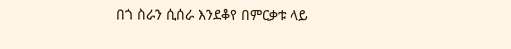በጎ ስራን ሲሰራ እንደቆየ በምርቃቱ ላይ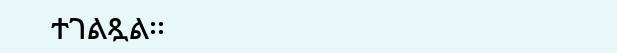ተገልጿል፡፡